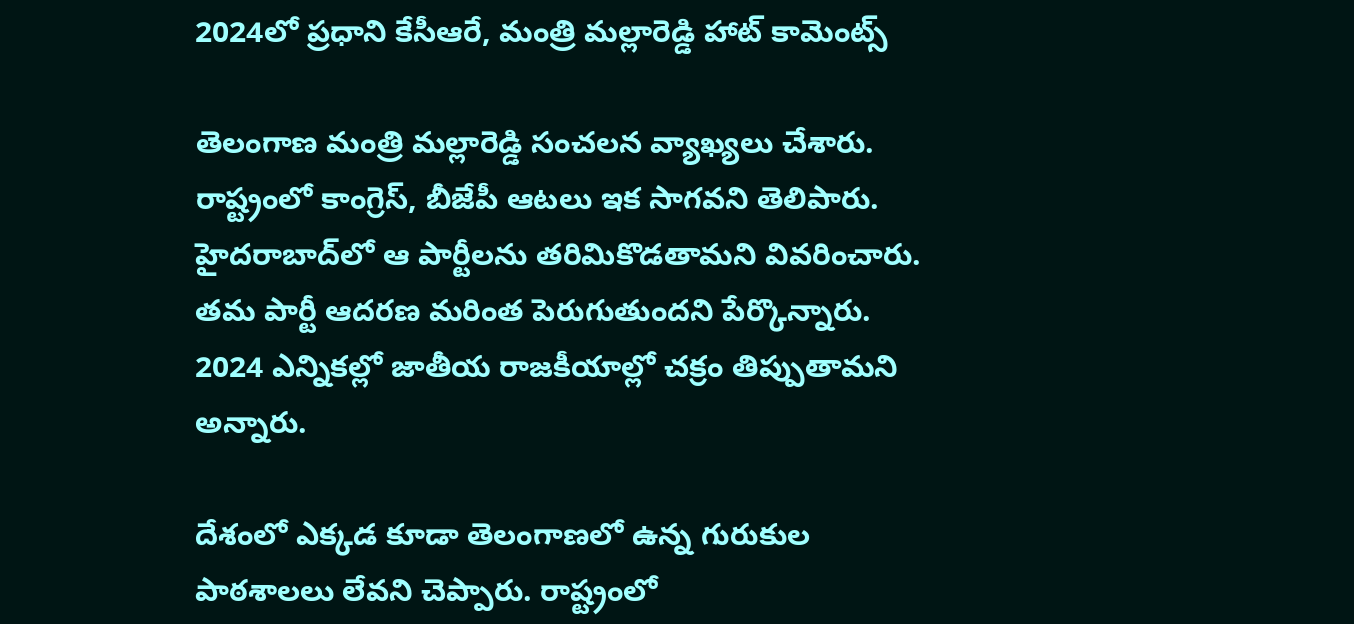2024లో ప్రధాని కేసీఆరే, మంత్రి మల్లారెడ్డి హాట్ కామెంట్స్

తెలంగాణ మంత్రి మల్లారెడ్డి సంచలన వ్యాఖ్యలు చేశారు. రాష్ట్రంలో కాంగ్రెస్, బీజేపీ ఆటలు ఇక సాగవని తెలిపారు. హైదరాబాద్‌లో ఆ పార్టీలను తరిమికొడతామని వివరించారు. తమ పార్టీ ఆదరణ మరింత పెరుగుతుందని పేర్కొన్నారు. 2024 ఎన్నికల్లో జాతీయ రాజకీయాల్లో చక్రం తిప్పుతామని అన్నారు.

దేశంలో ఎక్కడ కూడా తెలంగాణలో ఉన్న గురుకుల పాఠశాలలు లేవని చెప్పారు. రాష్ట్రంలో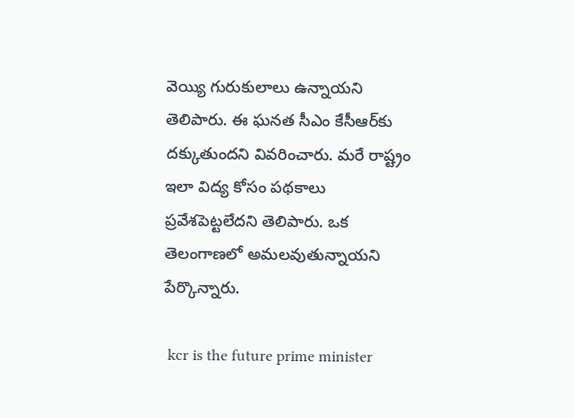వెయ్యి గురుకులాలు ఉన్నాయని తెలిపారు. ఈ ఘనత సీఎం కేసీఆర్‌కు దక్కుతుందని వివరించారు. మరే రాష్ట్రం ఇలా విద్య కోసం పథకాలు ప్రవేశపెట్టలేదని తెలిపారు. ఒక తెలంగాణలో అమలవుతున్నాయని పేర్కొన్నారు.

 kcr is the future prime minister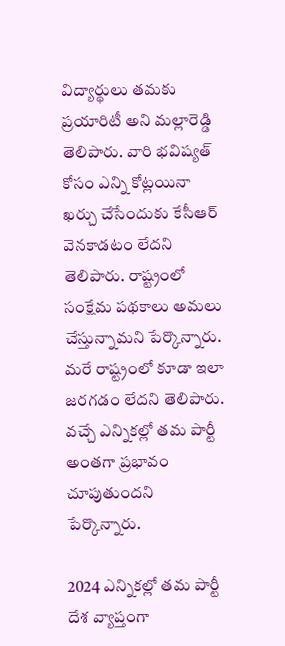విద్యార్థులు తమకు ప్రయారిటీ అని మల్లారెడ్డి తెలిపారు. వారి భవిష్యత్ కోసం ఎన్ని కోట్లయినా ఖర్చు చేసేందుకు కేసీఆర్ వెనకాడటం లేదని తెలిపారు. రాష్ట్రంలో సంక్షేమ పథకాలు అమలు చేస్తున్నామని పేర్కొన్నారు. మరే రాష్ట్రంలో కూడా ఇలా జరగడం లేదని తెలిపారు. వచ్చే ఎన్నికల్లో తమ పార్టీ అంతగా ప్రభావం చూపుతుందని పేర్కొన్నారు.

2024 ఎన్నికల్లో తమ పార్టీ దేశ వ్యాప్తంగా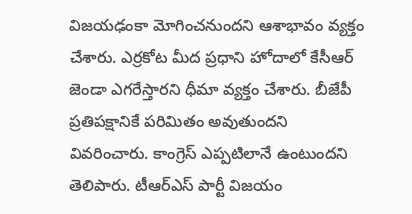విజయఢంకా మోగించనుందని ఆశాభావం వ్యక్తం చేశారు. ఎర్రకోట మీద ప్రధాని హోదాలో కేసీఆర్ జెండా ఎగరేస్తారని ధీమా వ్యక్తం చేశారు. బీజేపీ ప్రతిపక్షానికే పరిమితం అవుతుందని వివరించారు. కాంగ్రెస్ ఎప్పటిలానే ఉంటుందని తెలిపారు. టీఆర్ఎస్ పార్టీ విజయం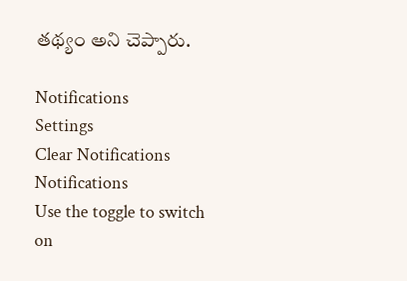తథ్యం అని చెప్పారు.

Notifications
Settings
Clear Notifications
Notifications
Use the toggle to switch on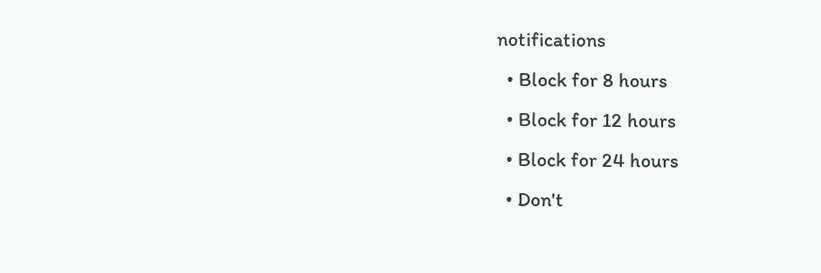notifications
  • Block for 8 hours
  • Block for 12 hours
  • Block for 24 hours
  • Don't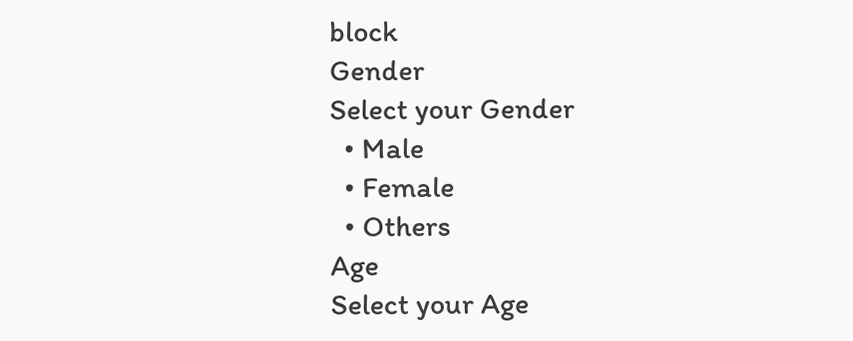block
Gender
Select your Gender
  • Male
  • Female
  • Others
Age
Select your Age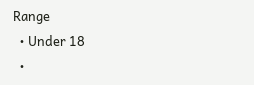Range
  • Under 18
  •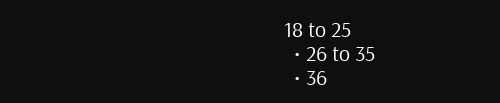18 to 25
  • 26 to 35
  • 36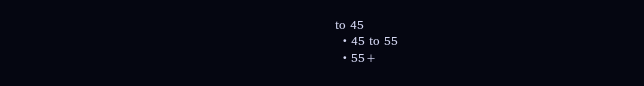to 45
  • 45 to 55
  • 55+